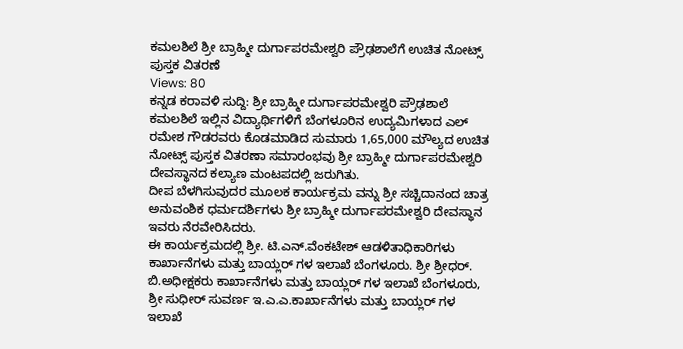ಕಮಲಶಿಲೆ ಶ್ರೀ ಬ್ರಾಹ್ಮೀ ದುರ್ಗಾಪರಮೇಶ್ವರಿ ಪ್ರೌಢಶಾಲೆಗೆ ಉಚಿತ ನೋಟ್ಸ್ ಪುಸ್ತಕ ವಿತರಣೆ
Views: 80
ಕನ್ನಡ ಕರಾವಳಿ ಸುದ್ದಿ: ಶ್ರೀ ಬ್ರಾಹ್ಮೀ ದುರ್ಗಾಪರಮೇಶ್ವರಿ ಪ್ರೌಢಶಾಲೆ ಕಮಲಶಿಲೆ ಇಲ್ಲಿನ ವಿದ್ಯಾರ್ಥಿಗಳಿಗೆ ಬೆಂಗಳೂರಿನ ಉದ್ಯಮಿಗಳಾದ ಎಲ್ ರಮೇಶ ಗೌಡರವರು ಕೊಡಮಾಡಿದ ಸುಮಾರು 1,65,000 ಮೌಲ್ಯದ ಉಚಿತ ನೋಟ್ಸ್ ಪುಸ್ತಕ ವಿತರಣಾ ಸಮಾರಂಭವು ಶ್ರೀ ಬ್ರಾಹ್ಮೀ ದುರ್ಗಾಪರಮೇಶ್ವರಿ ದೇವಸ್ಥಾನದ ಕಲ್ಯಾಣ ಮಂಟಪದಲ್ಲಿ ಜರುಗಿತು.
ದೀಪ ಬೆಳಗಿಸುವುದರ ಮೂಲಕ ಕಾರ್ಯಕ್ರಮ ವನ್ನು ಶ್ರೀ ಸಚ್ಚಿದಾನಂದ ಚಾತ್ರ ಅನುವಂಶಿಕ ಧರ್ಮದರ್ಶಿಗಳು ಶ್ರೀ ಬ್ರಾಹ್ಮೀ ದುರ್ಗಾಪರಮೇಶ್ವರಿ ದೇವಸ್ಥಾನ ಇವರು ನೆರವೇರಿಸಿದರು.
ಈ ಕಾರ್ಯಕ್ರಮದಲ್ಲಿ ಶ್ರೀ. ಟಿ.ಎನ್.ವೆಂಕಟೇಶ್ ಆಡಳಿತಾಧಿಕಾರಿಗಳು ಕಾರ್ಖಾನೆಗಳು ಮತ್ತು ಬಾಯ್ಲರ್ ಗಳ ಇಲಾಖೆ ಬೆಂಗಳೂರು. ಶ್ರೀ ಶ್ರೀಧರ್. ಬಿ.ಅಧೀಕ್ಷಕರು ಕಾರ್ಖಾನೆಗಳು ಮತ್ತು ಬಾಯ್ಲರ್ ಗಳ ಇಲಾಖೆ ಬೆಂಗಳೂರು, ಶ್ರೀ ಸುಧೀರ್ ಸುವರ್ಣ ಇ.ಎ.ಎ.ಕಾರ್ಖಾನೆಗಳು ಮತ್ತು ಬಾಯ್ಲರ್ ಗಳ ಇಲಾಖೆ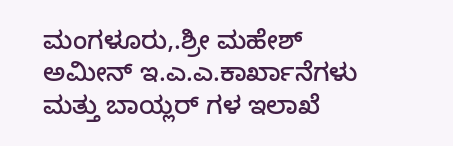ಮಂಗಳೂರು,.ಶ್ರೀ ಮಹೇಶ್ ಅಮೀನ್ ಇ.ಎ.ಎ.ಕಾರ್ಖಾನೆಗಳು ಮತ್ತು ಬಾಯ್ಲರ್ ಗಳ ಇಲಾಖೆ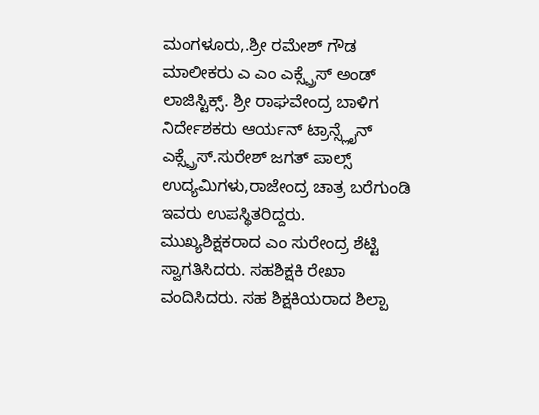ಮಂಗಳೂರು,.ಶ್ರೀ ರಮೇಶ್ ಗೌಡ ಮಾಲೀಕರು ಎ ಎಂ ಎಕ್ಸ್ಪ್ರೆಸ್ ಅಂಡ್ ಲಾಜಿಸ್ಟಿಕ್ಸ್. ಶ್ರೀ ರಾಘವೇಂದ್ರ ಬಾಳಿಗ ನಿರ್ದೇಶಕರು ಆರ್ಯನ್ ಟ್ರಾನ್ಸ್ಲೈನ್ ಎಕ್ಸ್ಪ್ರೆಸ್.ಸುರೇಶ್ ಜಗತ್ ಪಾಲ್ಸ್ ಉದ್ಯಮಿಗಳು,ರಾಜೇಂದ್ರ ಚಾತ್ರ ಬರೆಗುಂಡಿ ಇವರು ಉಪಸ್ಥಿತರಿದ್ದರು.
ಮುಖ್ಯಶಿಕ್ಷಕರಾದ ಎಂ ಸುರೇಂದ್ರ ಶೆಟ್ಟಿ ಸ್ವಾಗತಿಸಿದರು. ಸಹಶಿಕ್ಷಕಿ ರೇಖಾ ವಂದಿಸಿದರು. ಸಹ ಶಿಕ್ಷಕಿಯರಾದ ಶಿಲ್ಪಾ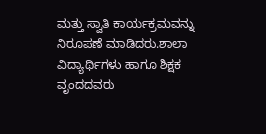ಮತ್ತು ಸ್ವಾತಿ ಕಾರ್ಯಕ್ರಮವನ್ನು ನಿರೂಪಣೆ ಮಾಡಿದರು.ಶಾಲಾ ವಿದ್ಯಾರ್ಥಿಗಳು ಹಾಗೂ ಶಿಕ್ಷಕ ವೃಂದದವರು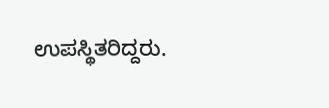ಉಪಸ್ಥಿತರಿದ್ದರು.